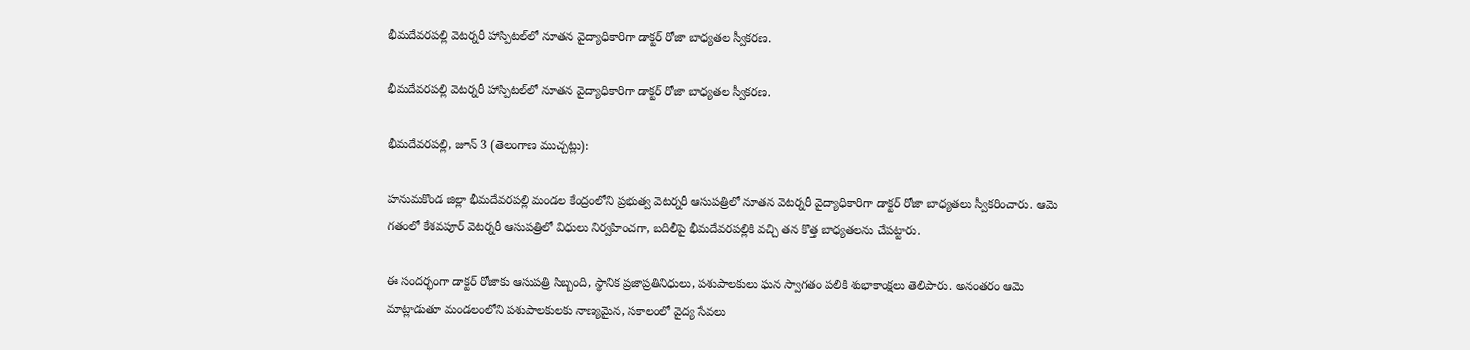భీమదేవరపల్లి వెటర్నరీ హాస్పిటల్‌లో నూతన వైద్యాధికారిగా డాక్టర్ రోజా బాధ్యతల స్వీకరణ.

భీమదేవరపల్లి వెటర్నరీ హాస్పిటల్‌లో నూతన వైద్యాధికారిగా డాక్టర్ రోజా బాధ్యతల స్వీకరణ.

భీమదేవరపల్లి, జూన్ 3 (తెలంగాణ ముచ్చట్లు):

హనుమకొండ జిల్లా భీమదేవరపల్లి మండల కేంద్రంలోని ప్రభుత్వ వెటర్నరీ ఆసుపత్రిలో నూతన వెటర్నరీ వైద్యాధికారిగా డాక్టర్ రోజా బాధ్యతలు స్వీకరించారు. ఆమె గతంలో కేశవపూర్ వెటర్నరీ ఆసుపత్రిలో విధులు నిర్వహించగా, బదిలీపై భీమదేవరపల్లికి వచ్చి తన కొత్త బాధ్యతలను చేపట్టారు.

ఈ సందర్భంగా డాక్టర్ రోజాకు ఆసుపత్రి సిబ్బంది, స్థానిక ప్రజాప్రతినిధులు, పశుపాలకులు ఘన స్వాగతం పలికి శుభాకాంక్షలు తెలిపారు. అనంతరం ఆమె మాట్లాడుతూ మండలంలోని పశుపాలకులకు నాణ్యమైన, సకాలంలో వైద్య సేవలు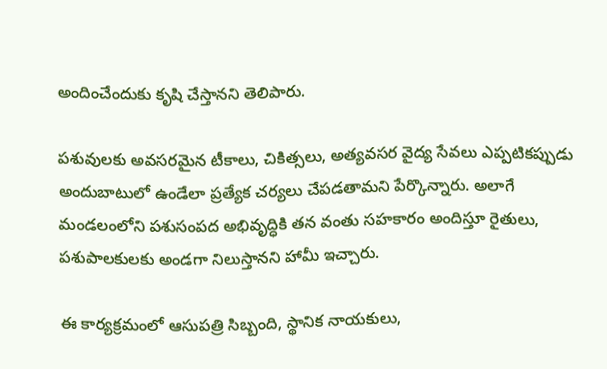అందించేందుకు కృషి చేస్తానని తెలిపారు.

పశువులకు అవసరమైన టీకాలు, చికిత్సలు, అత్యవసర వైద్య సేవలు ఎప్పటికప్పుడు అందుబాటులో ఉండేలా ప్రత్యేక చర్యలు చేపడతామని పేర్కొన్నారు. అలాగే మండలంలోని పశుసంపద అభివృద్ధికి తన వంతు సహకారం అందిస్తూ రైతులు, పశుపాలకులకు అండగా నిలుస్తానని హామీ ఇచ్చారు.

ఈ కార్యక్రమంలో ఆసుపత్రి సిబ్బంది, స్థానిక నాయకులు,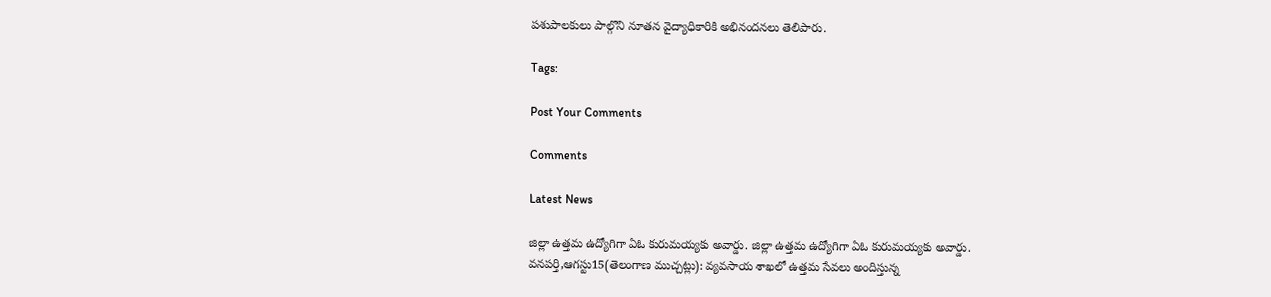పశుపాలకులు పాల్గొని నూతన వైద్యాధికారికి అభినందనలు తెలిపారు.

Tags:

Post Your Comments

Comments

Latest News

జిల్లా ఉత్తమ ఉద్యోగిగా ఏఓ కురుమయ్యకు అవార్డు. జిల్లా ఉత్తమ ఉద్యోగిగా ఏఓ కురుమయ్యకు అవార్డు.
వనపర్తి,ఆగస్టు15(తెలంగాణ ముచ్చట్లు): వ్యవసాయ శాఖలో ఉత్తమ సేవలు అందిస్తున్న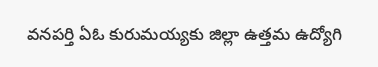వనపర్తి ఏఓ కురుమయ్యకు జిల్లా ఉత్తమ ఉద్యోగి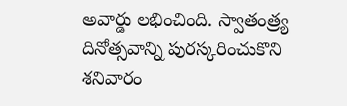అవార్డు లభించింది. స్వాతంత్ర్య దినోత్సవాన్ని పురస్కరించుకొని శనివారం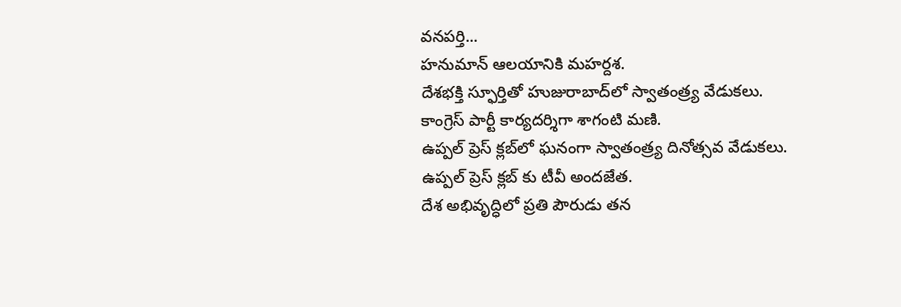వనపర్తి...
హనుమాన్ ఆలయానికి మహర్దశ.
దేశభక్తి స్ఫూర్తితో హుజురాబాద్‌లో స్వాతంత్ర్య వేడుకలు.
కాంగ్రెస్ పార్టీ కార్యదర్శిగా శాగంటి మణి.
ఉప్పల్ ప్రెస్ క్లబ్‌లో ఘనంగా స్వాతంత్ర్య దినోత్సవ వేడుకలు.
ఉప్పల్ ప్రెస్ క్లబ్‌ కు టీవీ అందజేత.
దేశ అభివృద్ధిలో ప్రతి పౌరుడు తన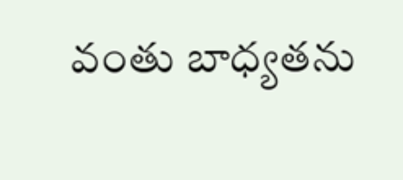వంతు బాధ్యతను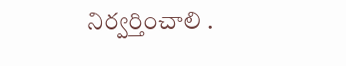నిర్వర్తించాలి .